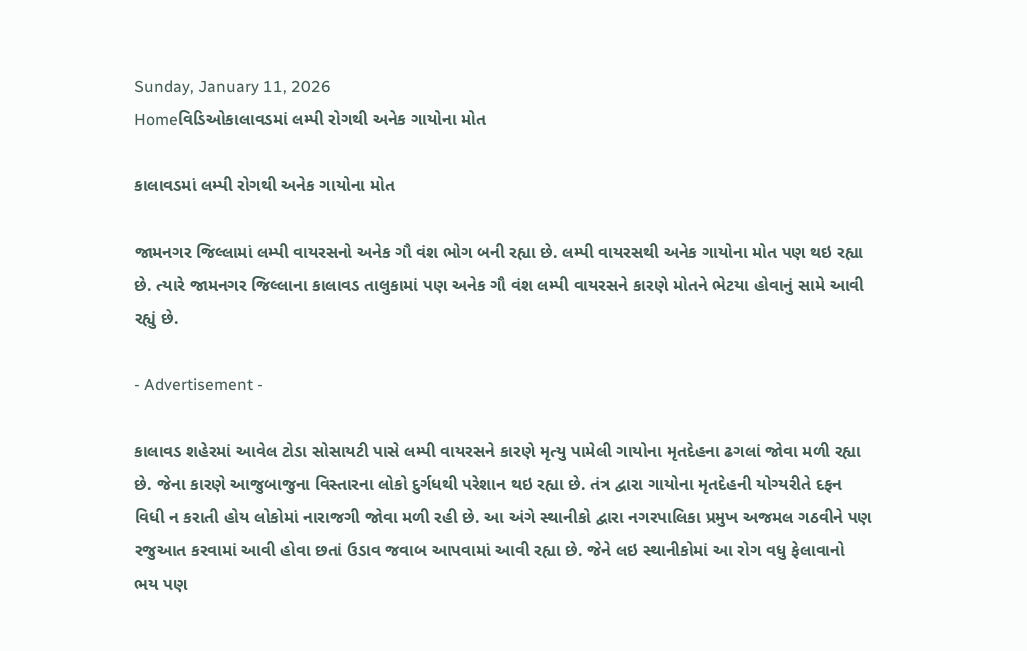Sunday, January 11, 2026
Homeવિડિઓકાલાવડમાં લમ્પી રોગથી અનેક ગાયોના મોત

કાલાવડમાં લમ્પી રોગથી અનેક ગાયોના મોત

જામનગર જિલ્લામાં લમ્પી વાયરસનો અનેક ગૌ વંશ ભોગ બની રહ્યા છે. લમ્પી વાયરસથી અનેક ગાયોના મોત પણ થઇ રહ્યા છે. ત્યારે જામનગર જિલ્લાના કાલાવડ તાલુકામાં પણ અનેક ગૌ વંશ લમ્પી વાયરસને કારણે મોતને ભેટયા હોવાનું સામે આવી રહ્યું છે.

- Advertisement -

કાલાવડ શહેરમાં આવેલ ટોડા સોસાયટી પાસે લમ્પી વાયરસને કારણે મૃત્યુ પામેલી ગાયોના મૃતદેહના ઢગલાં જોવા મળી રહ્યા છે. જેના કારણે આજુબાજુના વિસ્તારના લોકો દુર્ગધથી પરેશાન થઇ રહ્યા છે. તંત્ર દ્વારા ગાયોના મૃતદેહની યોગ્યરીતે દફન વિધી ન કરાતી હોય લોકોમાં નારાજગી જોવા મળી રહી છે. આ અંગે સ્થાનીકો દ્વારા નગરપાલિકા પ્રમુખ અજમલ ગઠવીને પણ રજુઆત કરવામાં આવી હોવા છતાં ઉડાવ જવાબ આપવામાં આવી રહ્યા છે. જેને લઇ સ્થાનીકોમાં આ રોગ વધુ ફેલાવાનો ભય પણ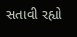સતાવી રહ્યો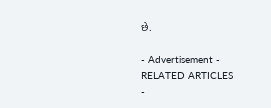છે.

- Advertisement -
RELATED ARTICLES
-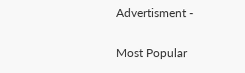Advertisment -

Most Popular